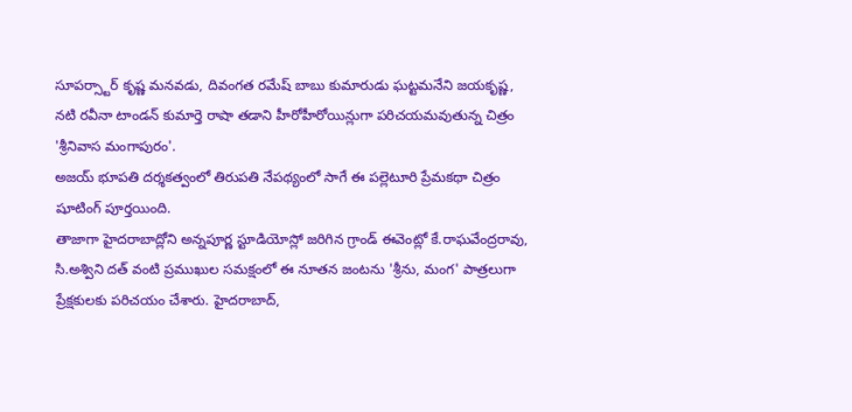సూపర్స్టార్ కృష్ణ మనవడు, దివంగత రమేష్ బాబు కుమారుడు ఘట్టమనేని జయకృష్ణ, నటి రవీనా టాండన్ కుమార్తె రాషా తడాని హీరోహీరోయిన్లుగా పరిచయమవుతున్న చిత్రం 'శ్రీనివాస మంగాపురం'.
అజయ్ భూపతి దర్శకత్వంలో తిరుపతి నేపథ్యంలో సాగే ఈ పల్లెటూరి ప్రేమకథా చిత్రం షూటింగ్ పూర్తయింది.
తాజాగా హైదరాబాద్లోని అన్నపూర్ణ స్టూడియోస్లో జరిగిన గ్రాండ్ ఈవెంట్లో కే.రాఘవేంద్రరావు, సి.అశ్విని దత్ వంటి ప్రముఖుల సమక్షంలో ఈ నూతన జంటను 'శ్రీను, మంగ' పాత్రలుగా ప్రేక్షకులకు పరిచయం చేశారు. హైదరాబాద్,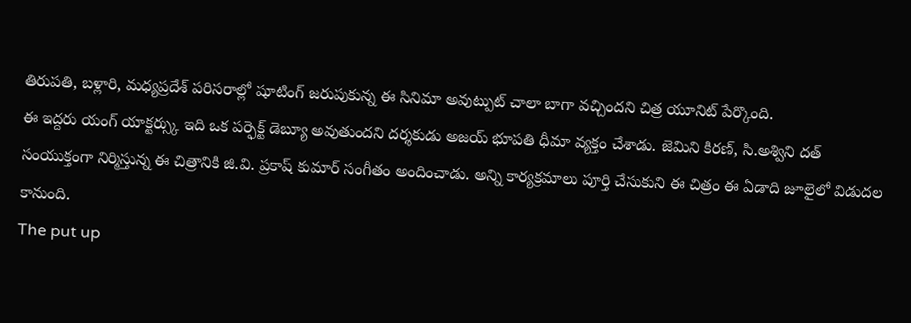తిరుపతి, బళ్లారి, మధ్యప్రదేశ్ పరిసరాల్లో షూటింగ్ జరుపుకున్న ఈ సినిమా అవుట్పుట్ చాలా బాగా వచ్చిందని చిత్ర యూనిట్ పేర్కొంది.
ఈ ఇద్దరు యంగ్ యాక్టర్స్కు ఇది ఒక పర్ఫెక్ట్ డెబ్యూ అవుతుందని దర్శకుడు అజయ్ భూపతి ధీమా వ్యక్తం చేశాడు. జెమిని కిరణ్, సి.అశ్విని దత్ సంయుక్తంగా నిర్మిస్తున్న ఈ చిత్రానికి జి.వి. ప్రకాష్ కుమార్ సంగీతం అందించాడు. అన్ని కార్యక్రమాలు పూర్తి చేసుకుని ఈ చిత్రం ఈ ఏడాది జూలైలో విడుదల కానుంది.
The put up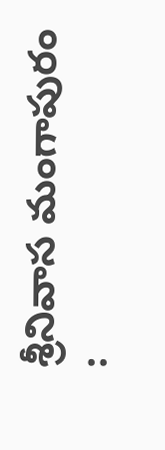శ్రీనివాస మంగాపురం :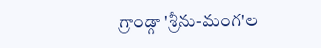గ్రాండ్గా 'శ్రీను-మంగ'ల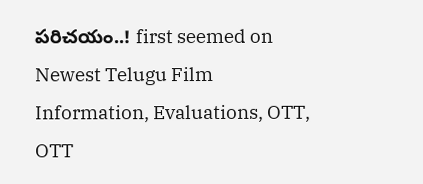పరిచయం..! first seemed on Newest Telugu Film Information, Evaluations, OTT, OTT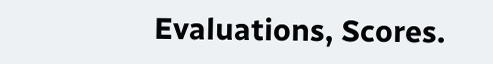Evaluations, Scores.